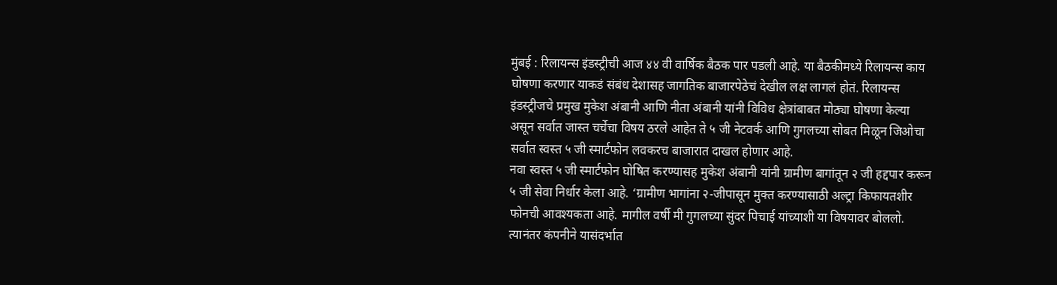मुंबई : रिलायन्स इंडस्ट्रीची आज ४४ वी वार्षिक बैठक पार पडली आहे. या बैठकीमध्ये रिलायन्स काय घोषणा करणार याकडं संबंध देशासह जागतिक बाजारपेठेचं देखील लक्ष लागलं होतं. रिलायन्स इंडस्ट्रीजचे प्रमुख मुकेश अंबानी आणि नीता अंबानी यांनी विविध क्षेत्रांबाबत मोठ्या घोषणा केल्या असून सर्वात जास्त चर्चेचा विषय ठरले आहेत ते ५ जी नेटवर्क आणि गुगलच्या सोबत मिळून जिओचा सर्वात स्वस्त ५ जी स्मार्टफोन लवकरच बाजारात दाखल होणार आहे.
नवा स्वस्त ५ जी स्मार्टफोन घोषित करण्यासह मुकेश अंबानी यांनी ग्रामीण बागांतून २ जी हद्दपार करून ५ जी सेवा निर्धार केला आहे. ‘ग्रामीण भागांना २-जीपासून मुक्त करण्यासाठी अल्ट्रा किफायतशीर फोनची आवश्यकता आहे. मागील वर्षी मी गुगलच्या सुंदर पिचाई यांच्याशी या विषयावर बोललो. त्यानंतर कंपनीने यासंदर्भात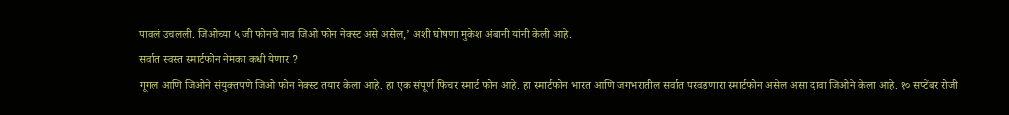पावलं उचलली. जिओच्या ५ जी फोनचे नाव जिओ फोन नेक्स्ट असे असेल,’ अशी घोषणा मुकेश अंबानी यांनी केली आहे.
सर्वात स्वस्त स्मार्टफोन नेमका कधी येणार ?
गूगल आणि जिओने संयुक्तपणे जिओ फोन नेक्स्ट तयार केला आहे. हा एक संपूर्ण फिचर स्मार्ट फोन आहे. हा स्मार्टफोन भारत आणि जगभरातील सर्वात परवडणारा स्मार्टफोन असेल असा दावा जिओने केला आहे. १० सप्टेंबर रोजी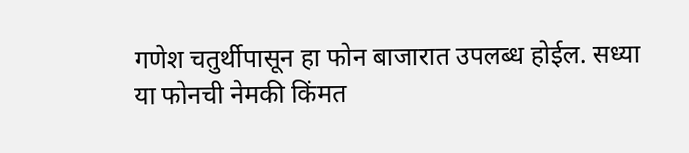गणेश चतुर्थीपासून हा फोन बाजारात उपलब्ध होईल. सध्या या फोनची नेमकी किंमत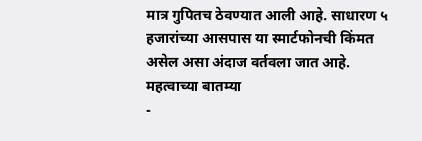मात्र गुपितच ठेवण्यात आली आहे. साधारण ५ हजारांच्या आसपास या स्मार्टफोनची किंमत असेल असा अंदाज वर्तवला जात आहे.
महत्वाच्या बातम्या
-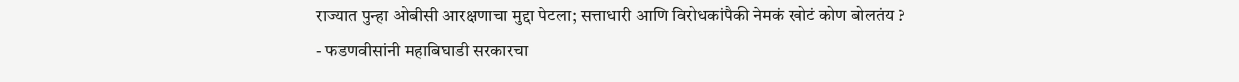राज्यात पुन्हा ओबीसी आरक्षणाचा मुद्दा पेटला; सत्ताधारी आणि विरोधकांपैकी नेमकं खोटं कोण बोलतंय ?
- फडणवीसांनी महाबिघाडी सरकारचा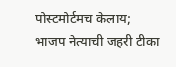पोस्टमोर्टमच केलाय; भाजप नेत्याची जहरी टीका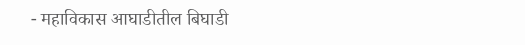- महाविकास आघाडीतील बिघाडी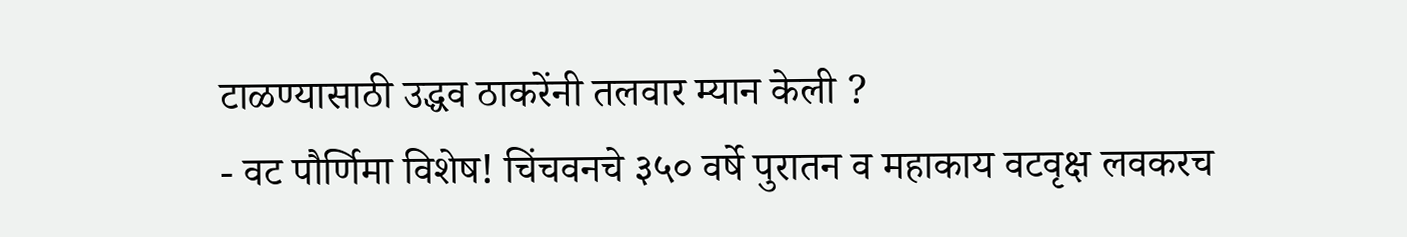टाळण्यासाठी उद्धव ठाकरेंनी तलवार म्यान केली ?
- वट पौर्णिमा विशेष! चिंचवनचे ३५० वर्षे पुरातन व महाकाय वटवृक्ष लवकरच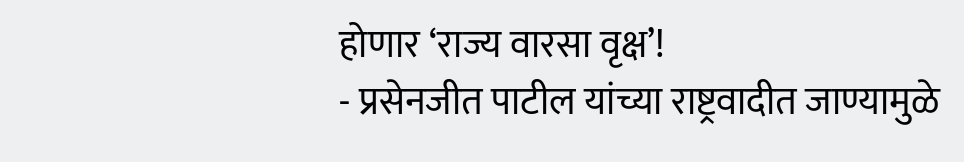होणार ‘राज्य वारसा वृक्ष’!
- प्रसेनजीत पाटील यांच्या राष्ट्रवादीत जाण्यामुळे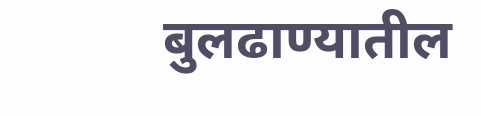बुलढाण्यातील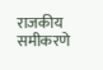राजकीय समीकरणे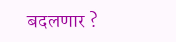बदलणार ?